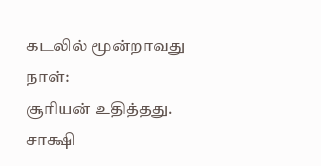கடலில் மூன்றாவது நாள்:
சூரியன் உதித்தது.
சாக்ஷி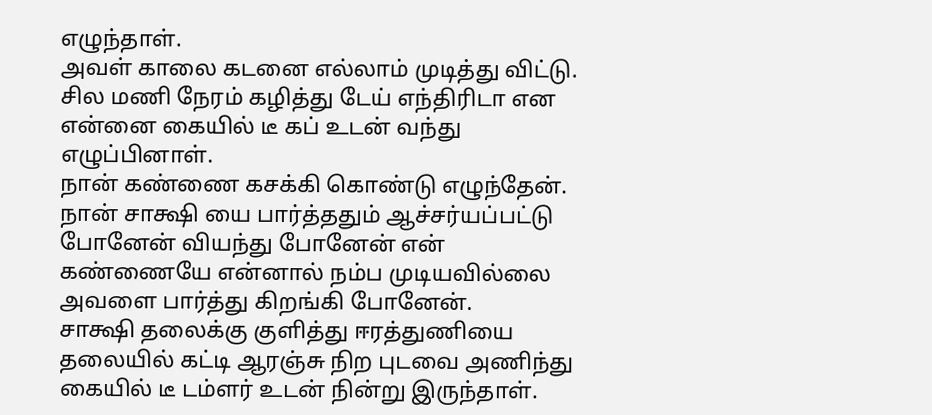எழுந்தாள்.
அவள் காலை கடனை எல்லாம் முடித்து விட்டு.
சில மணி நேரம் கழித்து டேய் எந்திரிடா என என்னை கையில் டீ கப் உடன் வந்து எழுப்பினாள்.
நான் கண்ணை கசக்கி கொண்டு எழுந்தேன்.
நான் சாக்ஷி யை பார்த்ததும் ஆச்சர்யப்பட்டு போனேன் வியந்து போனேன் என் கண்ணையே என்னால் நம்ப முடியவில்லை அவளை பார்த்து கிறங்கி போனேன்.
சாக்ஷி தலைக்கு குளித்து ஈரத்துணியை தலையில் கட்டி ஆரஞ்சு நிற புடவை அணிந்து கையில் டீ டம்ளர் உடன் நின்று இருந்தாள்.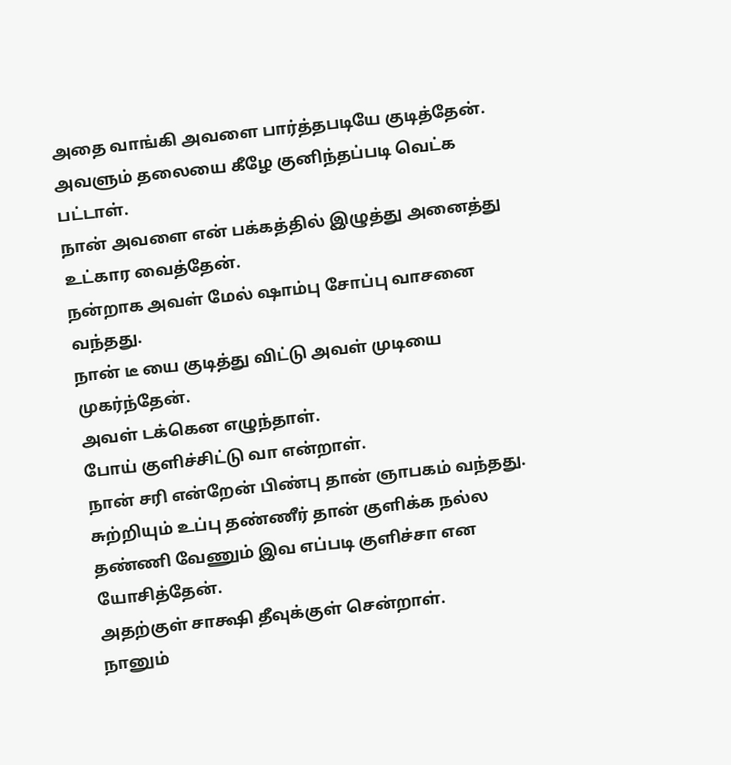அதை வாங்கி அவளை பார்த்தபடியே குடித்தேன்.
அவளும் தலையை கீழே குனிந்தப்படி வெட்க பட்டாள்.
நான் அவளை என் பக்கத்தில் இழுத்து அனைத்து உட்கார வைத்தேன்.
நன்றாக அவள் மேல் ஷாம்பு சோப்பு வாசனை வந்தது.
நான் டீ யை குடித்து விட்டு அவள் முடியை முகர்ந்தேன்.
அவள் டக்கென எழுந்தாள்.
போய் குளிச்சிட்டு வா என்றாள்.
நான் சரி என்றேன் பிண்பு தான் ஞாபகம் வந்தது.
சுற்றியும் உப்பு தண்ணீர் தான் குளிக்க நல்ல தண்ணி வேணும் இவ எப்படி குளிச்சா என யோசித்தேன்.
அதற்குள் சாக்ஷி தீவுக்குள் சென்றாள்.
நானும்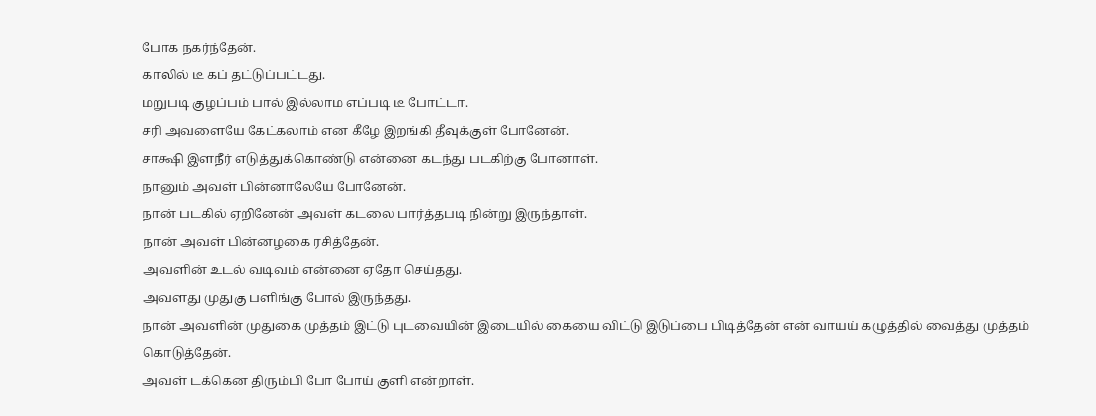போக நகர்ந்தேன்.
காலில் டீ கப் தட்டுப்பட்டது.
மறுபடி குழப்பம் பால் இல்லாம எப்படி டீ போட்டா.
சரி அவளையே கேட்கலாம் என கீழே இறங்கி தீவுக்குள் போனேன்.
சாக்ஷி இளநீர் எடுத்துக்கொண்டு என்னை கடந்து படகிற்கு போனாள்.
நானும் அவள் பின்னாலேயே போனேன்.
நான் படகில் ஏறினேன் அவள் கடலை பார்த்தபடி நின்று இருந்தாள்.
நான் அவள் பின்னழகை ரசித்தேன்.
அவளின் உடல் வடிவம் என்னை ஏதோ செய்தது.
அவளது முதுகு பளிங்கு போல் இருந்தது.
நான் அவளின் முதுகை முத்தம் இட்டு புடவையின் இடையில் கையை விட்டு இடுப்பை பிடித்தேன் என் வாயய் கழுத்தில் வைத்து முத்தம் கொடுத்தேன்.
அவள் டக்கென திரும்பி போ போய் குளி என்றாள்.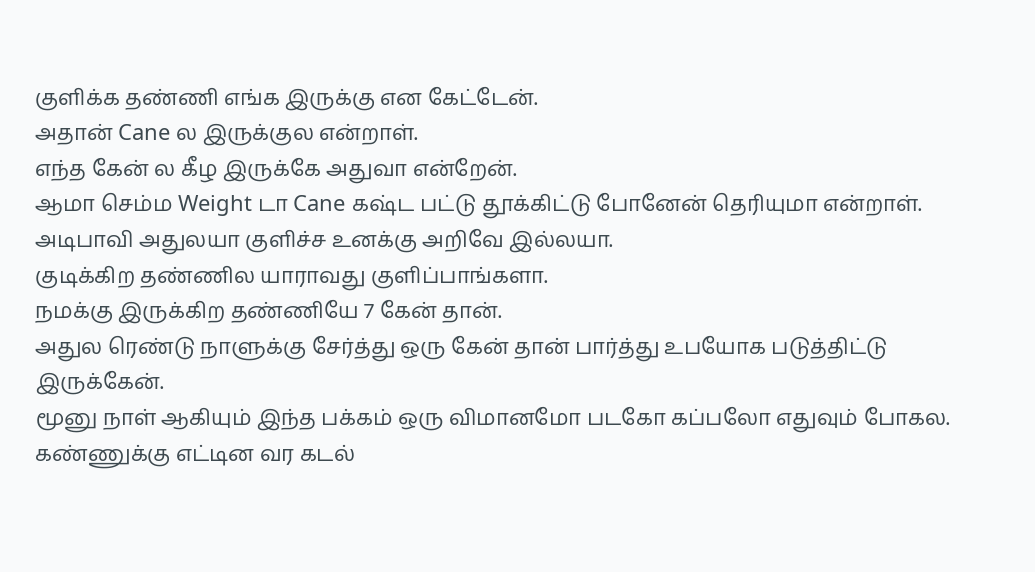குளிக்க தண்ணி எங்க இருக்கு என கேட்டேன்.
அதான் Cane ல இருக்குல என்றாள்.
எந்த கேன் ல கீழ இருக்கே அதுவா என்றேன்.
ஆமா செம்ம Weight டா Cane கஷ்ட பட்டு தூக்கிட்டு போனேன் தெரியுமா என்றாள்.
அடிபாவி அதுலயா குளிச்ச உனக்கு அறிவே இல்லயா.
குடிக்கிற தண்ணில யாராவது குளிப்பாங்களா.
நமக்கு இருக்கிற தண்ணியே 7 கேன் தான்.
அதுல ரெண்டு நாளுக்கு சேர்த்து ஒரு கேன் தான் பார்த்து உபயோக படுத்திட்டு இருக்கேன்.
மூனு நாள் ஆகியும் இந்த பக்கம் ஒரு விமானமோ படகோ கப்பலோ எதுவும் போகல.
கண்ணுக்கு எட்டின வர கடல்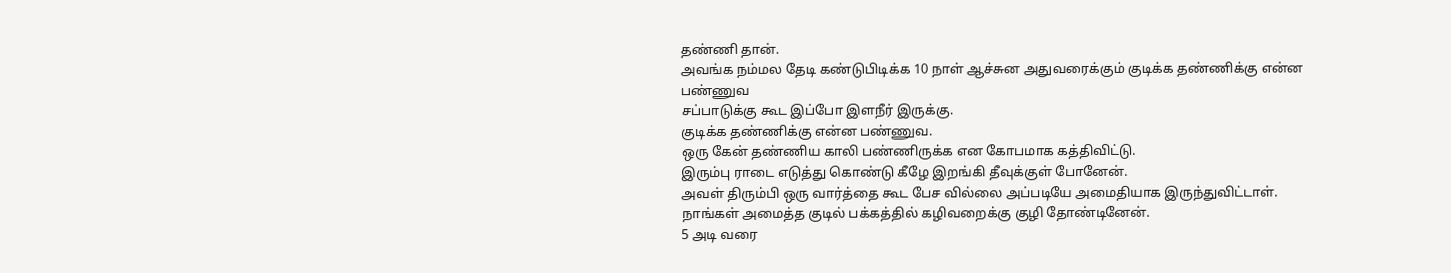தண்ணி தான்.
அவங்க நம்மல தேடி கண்டுபிடிக்க 10 நாள் ஆச்சுன அதுவரைக்கும் குடிக்க தண்ணிக்கு என்ன பண்ணுவ
சப்பாடுக்கு கூட இப்போ இளநீர் இருக்கு.
குடிக்க தண்ணிக்கு என்ன பண்ணுவ.
ஒரு கேன் தண்ணிய காலி பண்ணிருக்க என கோபமாக கத்திவிட்டு.
இரும்பு ராடை எடுத்து கொண்டு கீழே இறங்கி தீவுக்குள் போனேன்.
அவள் திரும்பி ஒரு வார்த்தை கூட பேச வில்லை அப்படியே அமைதியாக இருந்துவிட்டாள்.
நாங்கள் அமைத்த குடில் பக்கத்தில் கழிவறைக்கு குழி தோண்டினேன்.
5 அடி வரை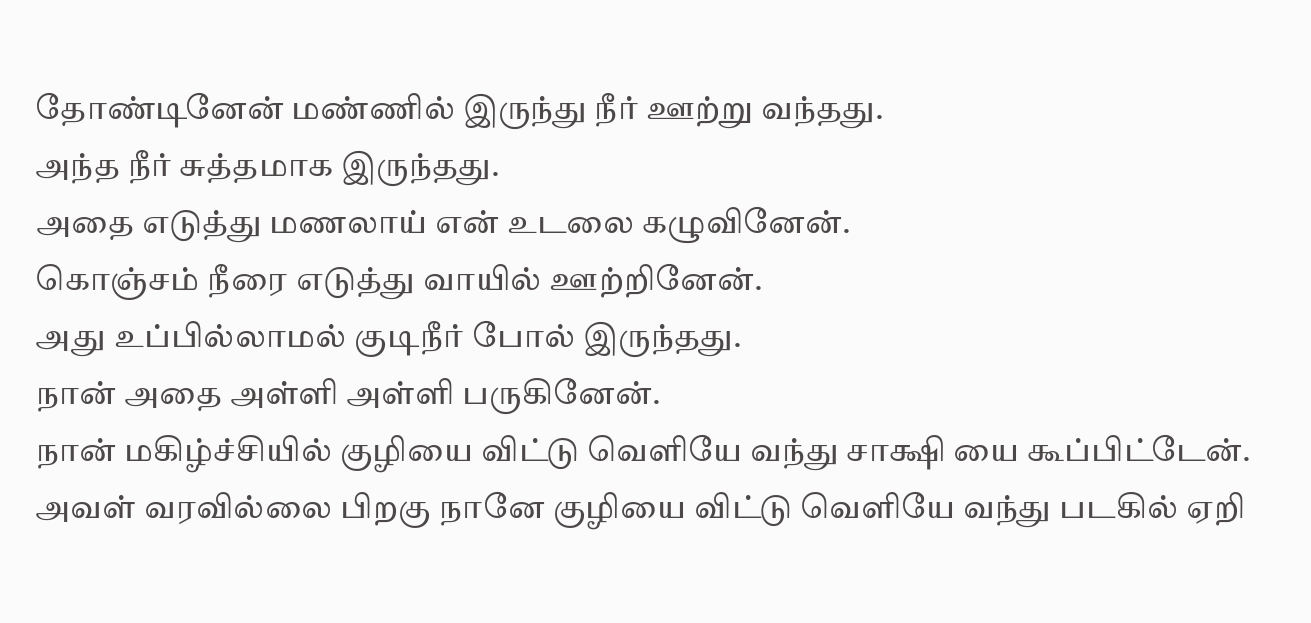தோண்டினேன் மண்ணில் இருந்து நீர் ஊற்று வந்தது.
அந்த நீர் சுத்தமாக இருந்தது.
அதை எடுத்து மணலாய் என் உடலை கழுவினேன்.
கொஞ்சம் நீரை எடுத்து வாயில் ஊற்றினேன்.
அது உப்பில்லாமல் குடிநீர் போல் இருந்தது.
நான் அதை அள்ளி அள்ளி பருகினேன்.
நான் மகிழ்ச்சியில் குழியை விட்டு வெளியே வந்து சாக்ஷி யை கூப்பிட்டேன்.
அவள் வரவில்லை பிறகு நானே குழியை விட்டு வெளியே வந்து படகில் ஏறி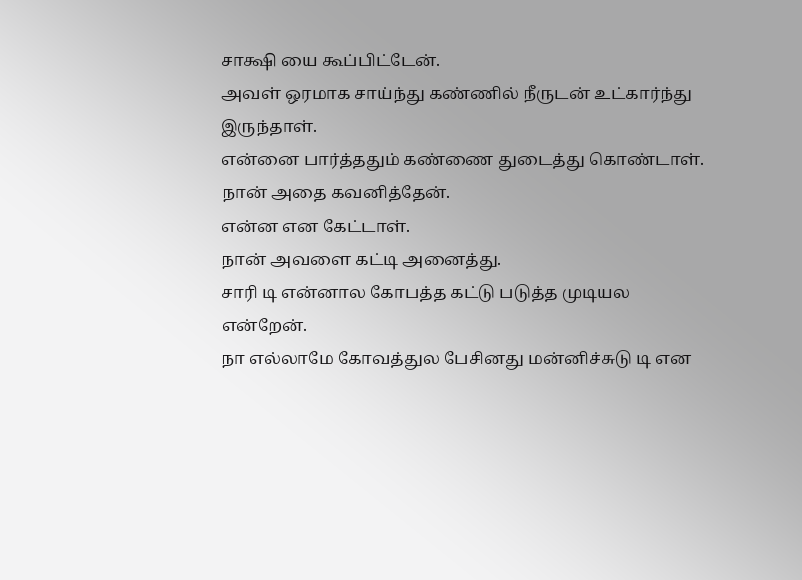சாக்ஷி யை கூப்பிட்டேன்.
அவள் ஒரமாக சாய்ந்து கண்ணில் நீருடன் உட்கார்ந்து இருந்தாள்.
என்னை பார்த்ததும் கண்ணை துடைத்து கொண்டாள்.
நான் அதை கவனித்தேன்.
என்ன என கேட்டாள்.
நான் அவளை கட்டி அனைத்து.
சாரி டி என்னால கோபத்த கட்டு படுத்த முடியல என்றேன்.
நா எல்லாமே கோவத்துல பேசினது மன்னிச்சுடு டி என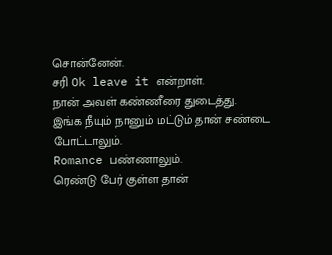சொன்னேன்.
சரி Ok leave it என்றாள்.
நான் அவள் கண்ணீரை துடைத்து.
இங்க நீயும் நானும் மட்டும் தான் சண்டை போட்டாலும்.
Romance பண்ணாலும்.
ரெண்டு பேர் குள்ள தான்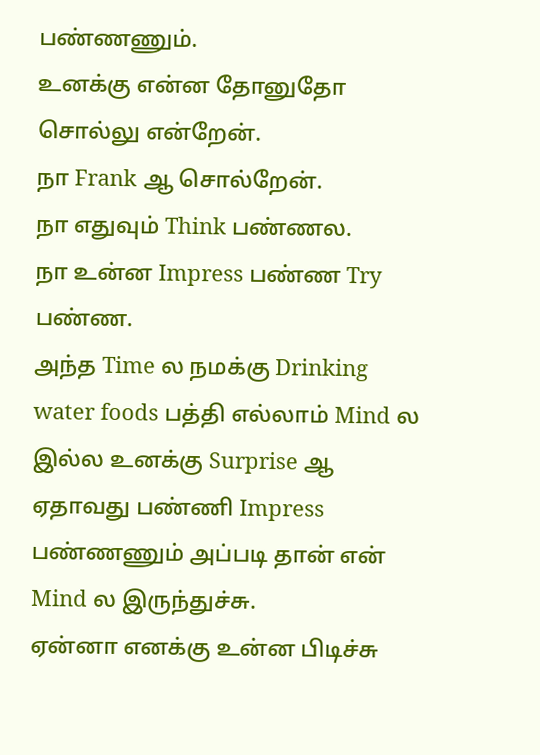பண்ணணும்.
உனக்கு என்ன தோனுதோ சொல்லு என்றேன்.
நா Frank ஆ சொல்றேன்.
நா எதுவும் Think பண்ணல.
நா உன்ன Impress பண்ண Try பண்ண.
அந்த Time ல நமக்கு Drinking water foods பத்தி எல்லாம் Mind ல இல்ல உனக்கு Surprise ஆ ஏதாவது பண்ணி Impress பண்ணணும் அப்படி தான் என் Mind ல இருந்துச்சு.
ஏன்னா எனக்கு உன்ன பிடிச்சு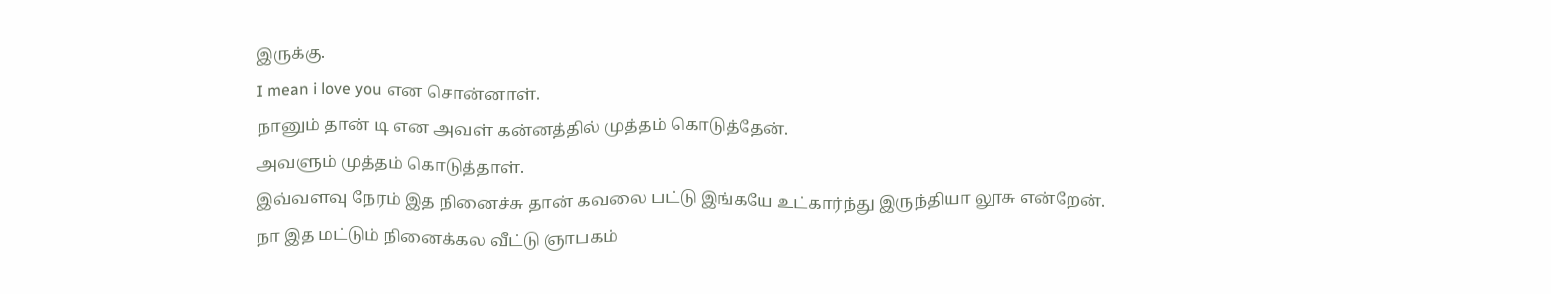இருக்கு.
I mean i love you என சொன்னாள்.
நானும் தான் டி என அவள் கன்னத்தில் முத்தம் கொடுத்தேன்.
அவளும் முத்தம் கொடுத்தாள்.
இவ்வளவு நேரம் இத நினைச்சு தான் கவலை பட்டு இங்கயே உட்கார்ந்து இருந்தியா லூசு என்றேன்.
நா இத மட்டும் நினைக்கல வீட்டு ஞாபகம்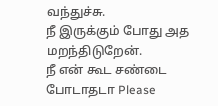வந்துச்சு.
நீ இருக்கும் போது அத மறந்திடுறேன்.
நீ என் கூட சண்டை போடாதடா Please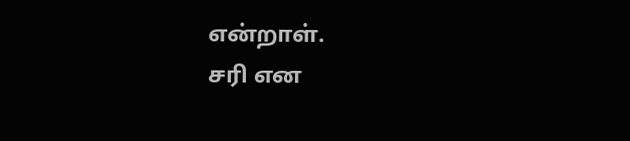என்றாள்.
சரி என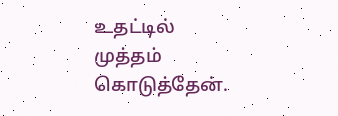உதட்டில் முத்தம் கொடுத்தேன்.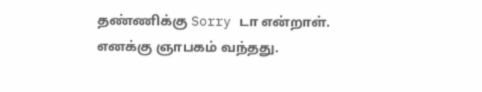தண்ணிக்கு Sorry டா என்றாள்.
எனக்கு ஞாபகம் வந்தது.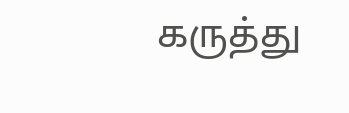கருத்து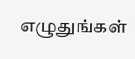எழுதுங்கள்